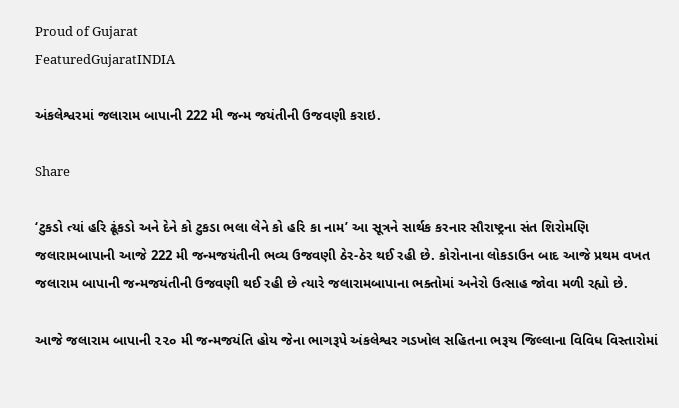Proud of Gujarat
FeaturedGujaratINDIA

અંકલેશ્વરમાં જલારામ બાપાની 222 મી જન્મ જયંતીની ઉજવણી કરાઇ.

Share

‘ટુકડો ત્યાં હરિ ઢૂંકડો અને દેને કો ટુકડા ભલા લેને કો હરિ કા નામ’ આ સૂત્રને સાર્થક કરનાર સૌરાષ્ટ્રના સંત શિરોમણિ જલારામબાપાની આજે 222 મી જન્મજયંતીની ભવ્ય ઉજવણી ઠેર-ઠેર થઈ રહી છે. કોરોનાના લોકડાઉન બાદ આજે પ્રથમ વખત જલારામ બાપાની જન્મજયંતીની ઉજવણી થઈ રહી છે ત્યારે જલારામબાપાના ભક્તોમાં અનેરો ઉત્સાહ જોવા મળી રહ્યો છે.

આજે જલારામ બાપાની ૨૨૦ મી જન્મજયંતિ હોય જેના ભાગરૂપે અંકલેશ્વર ગડખોલ સહિતના ભરૂચ જિલ્લાના વિવિધ વિસ્તારોમાં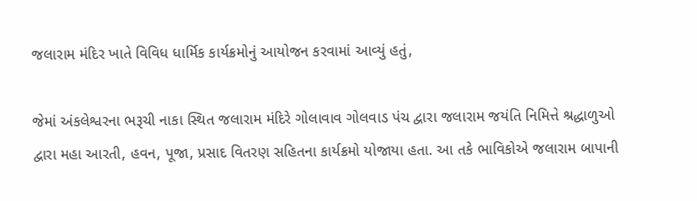જલારામ મંદિર ખાતે વિવિધ ધાર્મિક કાર્યક્રમોનું આયોજન કરવામાં આવ્યું હતું,

જેમાં અંકલેશ્વરના ભરૂચી નાકા સ્થિત જલારામ મંદિરે ગોલાવાવ ગોલવાડ પંચ દ્વારા જલારામ જયંતિ નિમિત્તે શ્રદ્ધાળુઓ દ્વારા મહા આરતી, હવન, પૂજા, પ્રસાદ વિતરણ સહિતના કાર્યક્રમો યોજાયા હતા. આ તકે ભાવિકોએ જલારામ બાપાની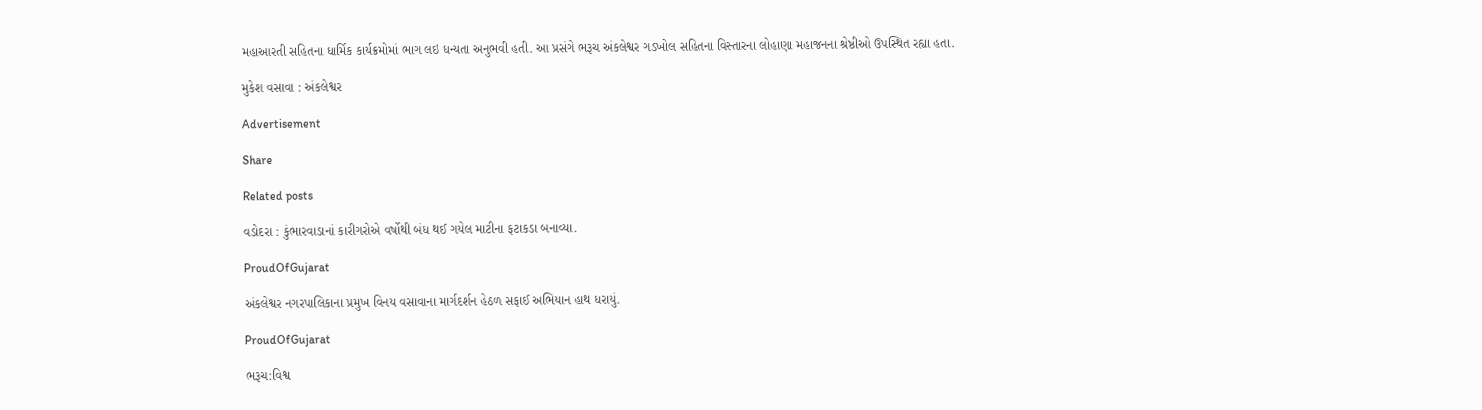મહાઆરતી સહિતના ધાર્મિક કાર્યક્રમોમાં ભાગ લઇ ધન્યતા અનુભવી હતી. આ પ્રસંગે ભરૂચ અંકલેશ્વર ગડખોલ સહિતના વિસ્તારના લોહાણા મહાજનના શ્રેષ્ઠીઓ ઉપસ્થિત રહ્યા હતા.

મુકેશ વસાવા : અંકલેશ્વર

Advertisement

Share

Related posts

વડોદરા : કુંભારવાડાનાં કારીગરોએ વર્ષોથી બંધ થઈ ગયેલ માટીના ફટાકડા બનાવ્યા.

ProudOfGujarat

અંકલેશ્વર નગરપાલિકાના પ્રમુખ વિનય વસાવાના માર્ગદર્શન હેઠળ સફાઈ અભિયાન હાથ ધરાયું.

ProudOfGujarat

ભરૂચ:વિશ્વ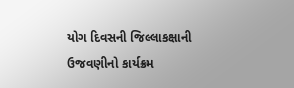યોગ દિવસની જિલ્લાકક્ષાની ઉજવણીનો કાર્યક્રમ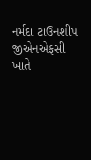નર્મદા ટાઉનશીપ જીએનએફસી ખાતે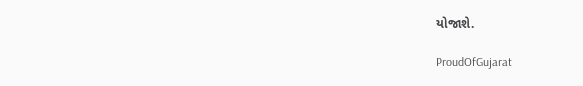યોજાશે.

ProudOfGujarat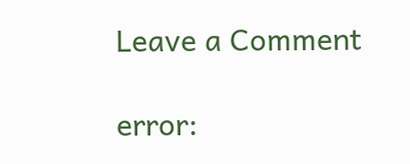Leave a Comment

error: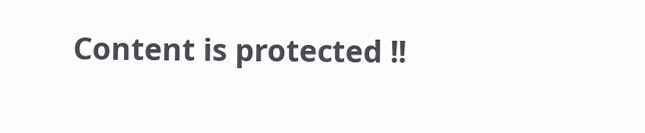Content is protected !!